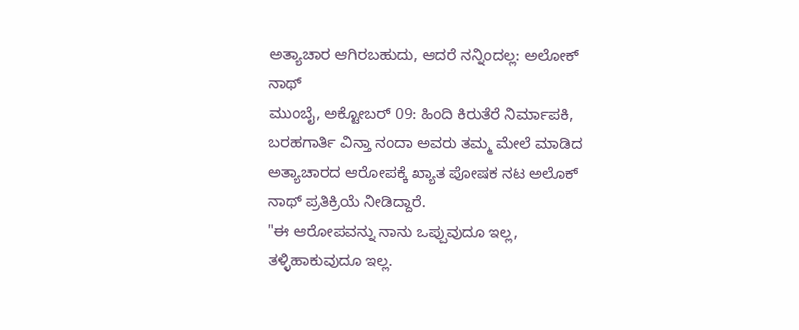ಅತ್ಯಾಚಾರ ಆಗಿರಬಹುದು, ಆದರೆ ನನ್ನಿಂದಲ್ಲ: ಅಲೋಕ್ ನಾಥ್
ಮುಂಬೈ, ಅಕ್ಟೋಬರ್ 09: ಹಿಂದಿ ಕಿರುತೆರೆ ನಿರ್ಮಾಪಕಿ, ಬರಹಗಾರ್ತಿ ವಿನ್ತಾ ನಂದಾ ಅವರು ತಮ್ಮ ಮೇಲೆ ಮಾಡಿದ ಅತ್ಯಾಚಾರದ ಆರೋಪಕ್ಕೆ ಖ್ಯಾತ ಪೋಷಕ ನಟ ಅಲೊಕ್ ನಾಥ್ ಪ್ರತಿಕ್ರಿಯೆ ನೀಡಿದ್ದಾರೆ.
"ಈ ಆರೋಪವನ್ನು ನಾನು ಒಪ್ಪುವುದೂ ಇಲ್ಲ, ತಳ್ಳಿಹಾಕುವುದೂ ಇಲ್ಲ.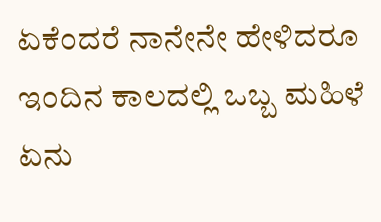ಏಕೆಂದರೆ ನಾನೇನೇ ಹೇಳಿದರೂ ಇಂದಿನ ಕಾಲದಲ್ಲಿ ಒಬ್ಬ ಮಹಿಳೆ ಏನು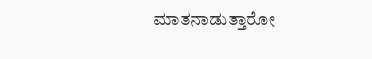ಮಾತನಾಡುತ್ತಾರೋ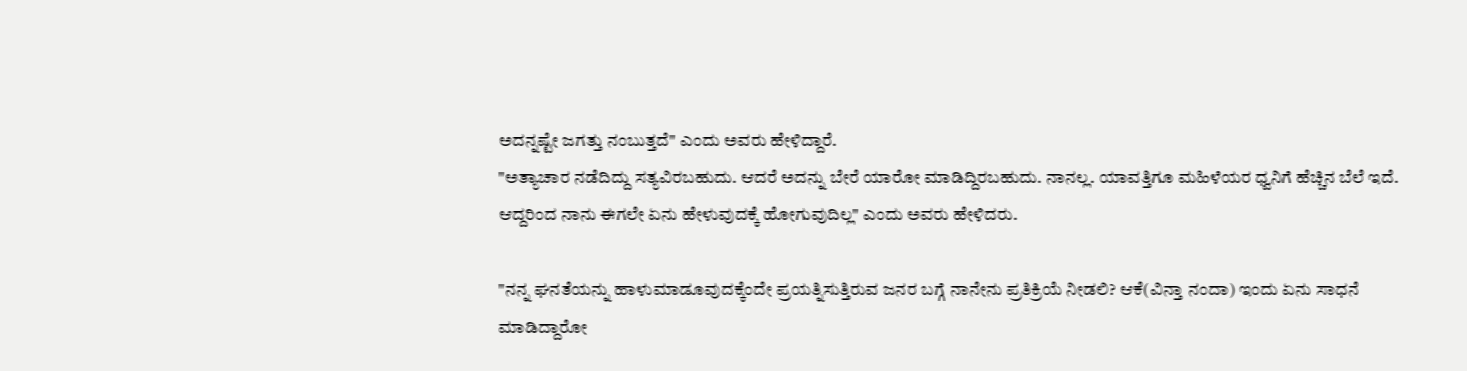ಅದನ್ನಷ್ಟೇ ಜಗತ್ತು ನಂಬುತ್ತದೆ" ಎಂದು ಅವರು ಹೇಳಿದ್ದಾರೆ.
"ಅತ್ಯಾಚಾರ ನಡೆದಿದ್ದು ಸತ್ಯವಿರಬಹುದು. ಆದರೆ ಅದನ್ನು ಬೇರೆ ಯಾರೋ ಮಾಡಿದ್ದಿರಬಹುದು. ನಾನಲ್ಲ. ಯಾವತ್ತಿಗೂ ಮಹಿಳೆಯರ ಧ್ವನಿಗೆ ಹೆಚ್ಚಿನ ಬೆಲೆ ಇದೆ. ಆದ್ದರಿಂದ ನಾನು ಈಗಲೇ ಏನು ಹೇಳುವುದಕ್ಕೆ ಹೋಗುವುದಿಲ್ಲ" ಎಂದು ಅವರು ಹೇಳಿದರು.

"ನನ್ನ ಘನತೆಯನ್ನು ಹಾಳುಮಾಡೂವುದಕ್ಕೆಂದೇ ಪ್ರಯತ್ನಿಸುತ್ತಿರುವ ಜನರ ಬಗ್ಗೆ ನಾನೇನು ಪ್ರತಿಕ್ರಿಯೆ ನೀಡಲಿ? ಆಕೆ(ವಿನ್ತಾ ನಂದಾ) ಇಂದು ಏನು ಸಾಧನೆ ಮಾಡಿದ್ದಾರೋ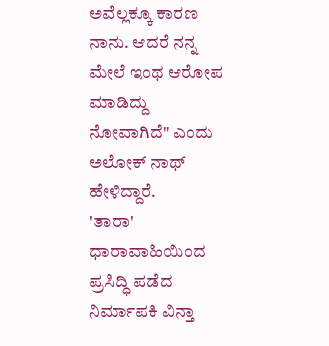ಅವೆಲ್ಲಕ್ಕೂ ಕಾರಣ ನಾನು. ಆದರೆ ನನ್ನ ಮೇಲೆ ಇಂಥ ಆರೋಪ ಮಾಡಿದ್ದು ನೋವಾಗಿದೆ" ಎಂದು ಅಲೋಕ್ ನಾಥ್ ಹೇಳಿದ್ದಾರೆ.
'ತಾರಾ' ಧಾರಾವಾಹಿಯಿಂದ ಪ್ರಸಿದ್ಧಿ ಪಡೆದ ನಿರ್ಮಾಪಕಿ ವಿನ್ತಾ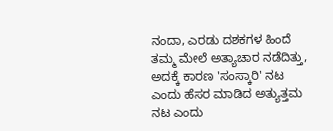ನಂದಾ, ಎರಡು ದಶಕಗಳ ಹಿಂದೆ ತಮ್ಮ ಮೇಲೆ ಅತ್ಯಾಚಾರ ನಡೆದಿತ್ತು, ಅದಕ್ಕೆ ಕಾರಣ 'ಸಂಸ್ಕಾರಿ' ನಟ ಎಂದು ಹೆಸರ ಮಾಡಿದ ಅತ್ಯುತ್ತಮ ನಟ ಎಂದು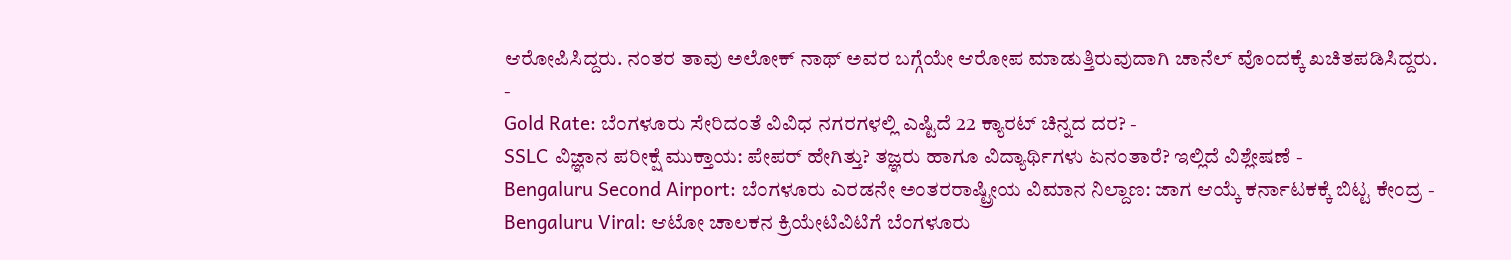ಆರೋಪಿಸಿದ್ದರು. ನಂತರ ತಾವು ಅಲೋಕ್ ನಾಥ್ ಅವರ ಬಗ್ಗೆಯೇ ಆರೋಪ ಮಾಡುತ್ತಿರುವುದಾಗಿ ಚಾನೆಲ್ ವೊಂದಕ್ಕೆ ಖಚಿತಪಡಿಸಿದ್ದರು.
-
Gold Rate: ಬೆಂಗಳೂರು ಸೇರಿದಂತೆ ವಿವಿಧ ನಗರಗಳಲ್ಲಿ ಎಷ್ಟಿದೆ 22 ಕ್ಯಾರಟ್ ಚಿನ್ನದ ದರ? -
SSLC ವಿಜ್ಞಾನ ಪರೀಕ್ಷೆ ಮುಕ್ತಾಯ: ಪೇಪರ್ ಹೇಗಿತ್ತು? ತಜ್ಞರು ಹಾಗೂ ವಿದ್ಯಾರ್ಥಿಗಳು ಏನಂತಾರೆ? ಇಲ್ಲಿದೆ ವಿಶ್ಲೇಷಣೆ -
Bengaluru Second Airport: ಬೆಂಗಳೂರು ಎರಡನೇ ಅಂತರರಾಷ್ಟ್ರೀಯ ವಿಮಾನ ನಿಲ್ದಾಣ: ಜಾಗ ಆಯ್ಕೆ ಕರ್ನಾಟಕಕ್ಕೆ ಬಿಟ್ಟ ಕೇಂದ್ರ -
Bengaluru Viral: ಆಟೋ ಚಾಲಕನ ಕ್ರಿಯೇಟಿವಿಟಿಗೆ ಬೆಂಗಳೂರು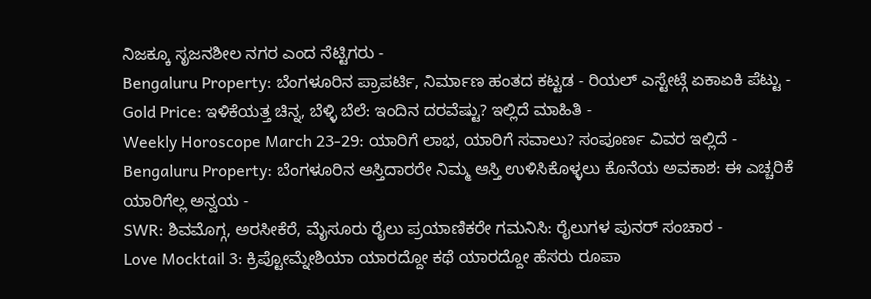ನಿಜಕ್ಕೂ ಸೃಜನಶೀಲ ನಗರ ಎಂದ ನೆಟ್ಟಿಗರು -
Bengaluru Property: ಬೆಂಗಳೂರಿನ ಪ್ರಾಪರ್ಟಿ, ನಿರ್ಮಾಣ ಹಂತದ ಕಟ್ಟಡ - ರಿಯಲ್ ಎಸ್ಟೇಟ್ಗೆ ಏಕಾಏಕಿ ಪೆಟ್ಟು -
Gold Price: ಇಳಿಕೆಯತ್ತ ಚಿನ್ನ, ಬೆಳ್ಳಿ ಬೆಲೆ: ಇಂದಿನ ದರವೆಷ್ಟು? ಇಲ್ಲಿದೆ ಮಾಹಿತಿ -
Weekly Horoscope March 23-29: ಯಾರಿಗೆ ಲಾಭ, ಯಾರಿಗೆ ಸವಾಲು? ಸಂಪೂರ್ಣ ವಿವರ ಇಲ್ಲಿದೆ -
Bengaluru Property: ಬೆಂಗಳೂರಿನ ಆಸ್ತಿದಾರರೇ ನಿಮ್ಮ ಆಸ್ತಿ ಉಳಿಸಿಕೊಳ್ಳಲು ಕೊನೆಯ ಅವಕಾಶ: ಈ ಎಚ್ಚರಿಕೆ ಯಾರಿಗೆಲ್ಲ ಅನ್ವಯ -
SWR: ಶಿವಮೊಗ್ಗ, ಅರಸೀಕೆರೆ, ಮೈಸೂರು ರೈಲು ಪ್ರಯಾಣಿಕರೇ ಗಮನಿಸಿ: ರೈಲುಗಳ ಪುನರ್ ಸಂಚಾರ -
Love Mocktail 3: ಕ್ರಿಪ್ಟೋಮ್ನೇಶಿಯಾ ಯಾರದ್ದೋ ಕಥೆ ಯಾರದ್ದೋ ಹೆಸರು ರೂಪಾ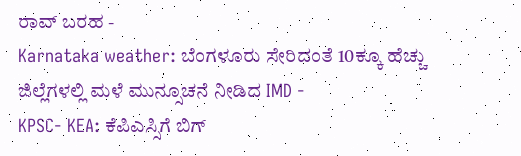ರಾವ್ ಬರಹ -
Karnataka weather: ಬೆಂಗಳೂರು ಸೇರಿದಂತೆ 10ಕ್ಕೂ ಹೆಚ್ಚು ಜಿಲ್ಲೆಗಳಲ್ಲಿ ಮಳೆ ಮುನ್ಸೂಚನೆ ನೀಡಿದ IMD -
KPSC- KEA: ಕೆಪಿಎಸ್ಸಿಗೆ ಬಿಗ್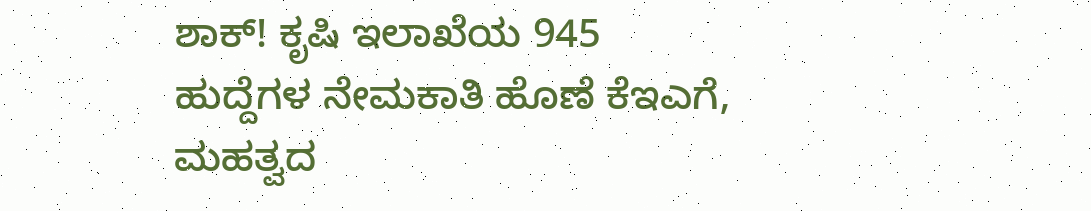ಶಾಕ್! ಕೃಷಿ ಇಲಾಖೆಯ 945 ಹುದ್ದೆಗಳ ನೇಮಕಾತಿ ಹೊಣೆ ಕೆಇಎಗೆ, ಮಹತ್ವದ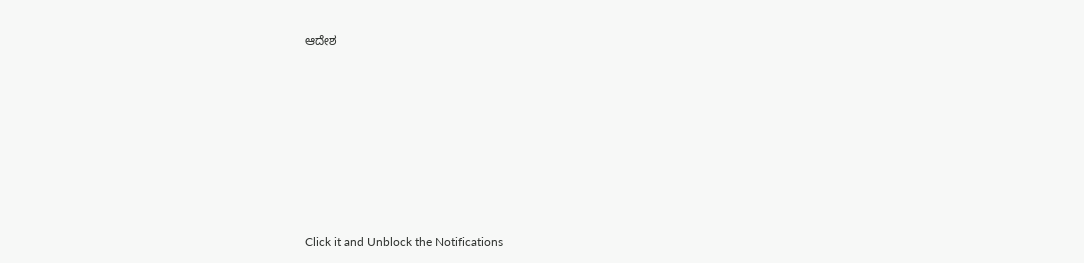ಆದೇಶ











Click it and Unblock the Notifications